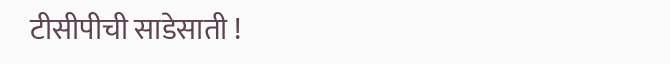टीसीपीची साडेसाती !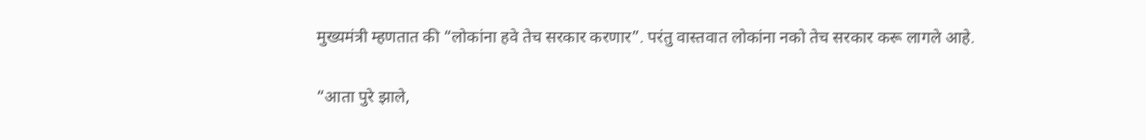मुख्यमंत्री म्हणतात की “लोकांना हवे तेच सरकार करणार”. परंतु वास्तवात लोकांना नको तेच सरकार करू लागले आहे.

“आता पुरे झाले,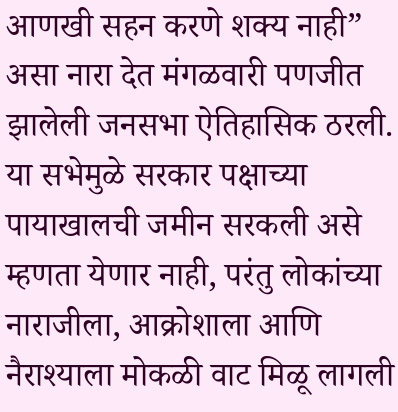आणखी सहन करणे शक्य नाही” असा नारा देत मंगळवारी पणजीत झालेली जनसभा ऐतिहासिक ठरली. या सभेमुळे सरकार पक्षाच्या पायाखालची जमीन सरकली असे म्हणता येणार नाही, परंतु लोकांच्या नाराजीला, आक्रोशाला आणि नैराश्याला मोकळी वाट मिळू लागली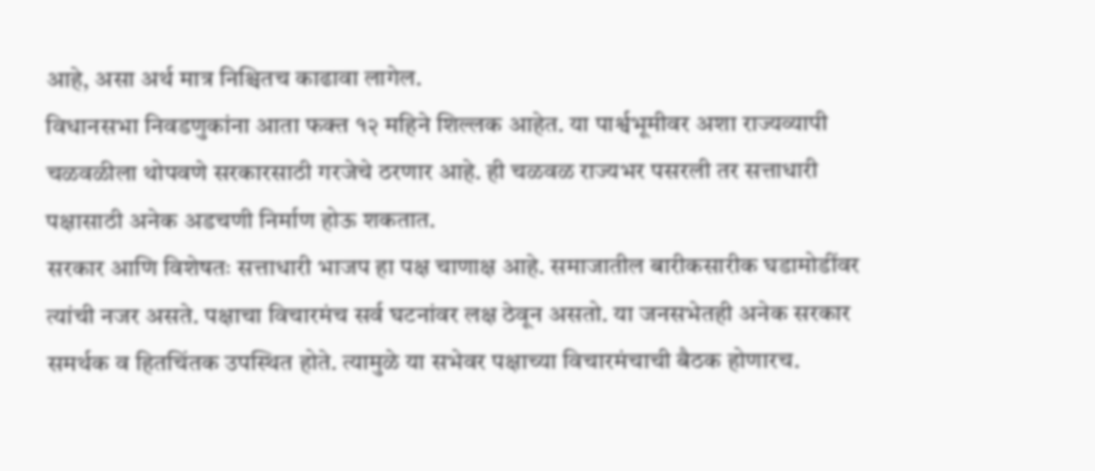आहे, असा अर्थ मात्र निश्चितच काढावा लागेल.
विधानसभा निवडणुकांना आता फक्त १२ महिने शिल्लक आहेत. या पार्श्वभूमीवर अशा राज्यव्यापी चळवळीला थोपवणे सरकारसाठी गरजेचे ठरणार आहे. ही चळवळ राज्यभर पसरली तर सत्ताधारी पक्षासाठी अनेक अडचणी निर्माण होऊ शकतात.
सरकार आणि विशेषतः सत्ताधारी भाजप हा पक्ष चाणाक्ष आहे. समाजातील बारीकसारीक घडामोडींवर त्यांची नजर असते. पक्षाचा विचारमंच सर्व घटनांवर लक्ष ठेवून असतो. या जनसभेतही अनेक सरकार समर्थक व हितचिंतक उपस्थित होते. त्यामुळे या सभेवर पक्षाच्या विचारमंचाची बैठक होणारच.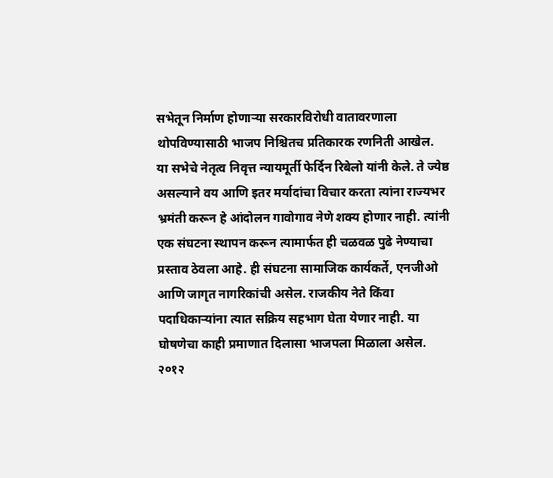सभेतून निर्माण होणाऱ्या सरकारविरोधी वातावरणाला थोपविण्यासाठी भाजप निश्चितच प्रतिकारक रणनिती आखेल.
या सभेचे नेतृत्व निवृत्त न्यायमूर्ती फेर्दिन रिबेलो यांनी केले. ते ज्येष्ठ असल्याने वय आणि इतर मर्यादांचा विचार करता त्यांना राज्यभर भ्रमंती करून हे आंदोलन गावोगाव नेणे शक्य होणार नाही. त्यांनी एक संघटना स्थापन करून त्यामार्फत ही चळवळ पुढे नेण्याचा प्रस्ताव ठेवला आहे. ही संघटना सामाजिक कार्यकर्ते, एनजीओ आणि जागृत नागरिकांची असेल. राजकीय नेते किंवा पदाधिकाऱ्यांना त्यात सक्रिय सहभाग घेता येणार नाही. या घोषणेचा काही प्रमाणात दिलासा भाजपला मिळाला असेल.
२०१२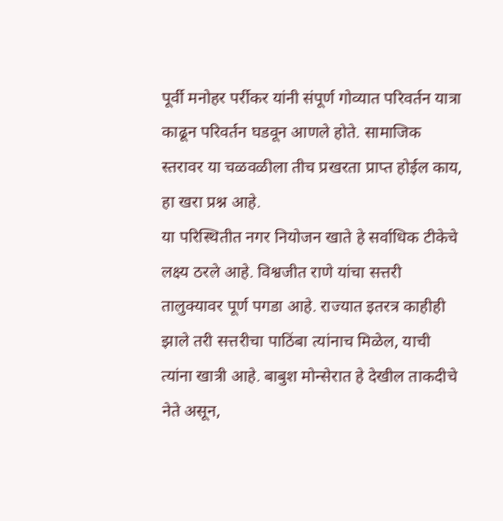पूर्वी मनोहर पर्रीकर यांनी संपूर्ण गोव्यात परिवर्तन यात्रा काढून परिवर्तन घडवून आणले होते. सामाजिक स्तरावर या चळवळीला तीच प्रखरता प्राप्त होईल काय, हा खरा प्रश्न आहे.
या परिस्थितीत नगर नियोजन खाते हे सर्वाधिक टीकेचे लक्ष्य ठरले आहे. विश्वजीत राणे यांचा सत्तरी तालुक्यावर पूर्ण पगडा आहे. राज्यात इतरत्र काहीही झाले तरी सत्तरीचा पाठिंबा त्यांनाच मिळेल, याची त्यांना खात्री आहे. बाबुश मोन्सेरात हे देखील ताकदीचे नेते असून,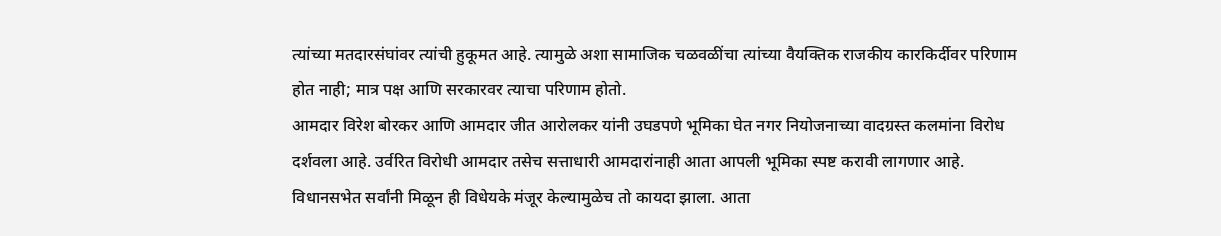त्यांच्या मतदारसंघांवर त्यांची हुकूमत आहे. त्यामुळे अशा सामाजिक चळवळींचा त्यांच्या वैयक्तिक राजकीय कारकिर्दीवर परिणाम होत नाही; मात्र पक्ष आणि सरकारवर त्याचा परिणाम होतो.
आमदार विरेश बोरकर आणि आमदार जीत आरोलकर यांनी उघडपणे भूमिका घेत नगर नियोजनाच्या वादग्रस्त कलमांना विरोध दर्शवला आहे. उर्वरित विरोधी आमदार तसेच सत्ताधारी आमदारांनाही आता आपली भूमिका स्पष्ट करावी लागणार आहे. विधानसभेत सर्वांनी मिळून ही विधेयके मंजूर केल्यामुळेच तो कायदा झाला. आता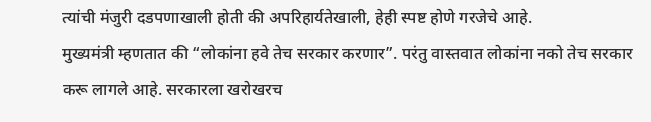त्यांची मंजुरी दडपणाखाली होती की अपरिहार्यतेखाली, हेही स्पष्ट होणे गरजेचे आहे.
मुख्यमंत्री म्हणतात की “लोकांना हवे तेच सरकार करणार”. परंतु वास्तवात लोकांना नको तेच सरकार करू लागले आहे. सरकारला खरोखरच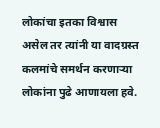लोकांचा इतका विश्वास असेल तर त्यांनी या वादग्रस्त कलमांचे समर्थन करणाऱ्या लोकांना पुढे आणायला हवे.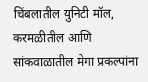चिंबलातील युनिटी मॉल, करमळीतील आणि सांकवाळातील मेगा प्रकल्पांना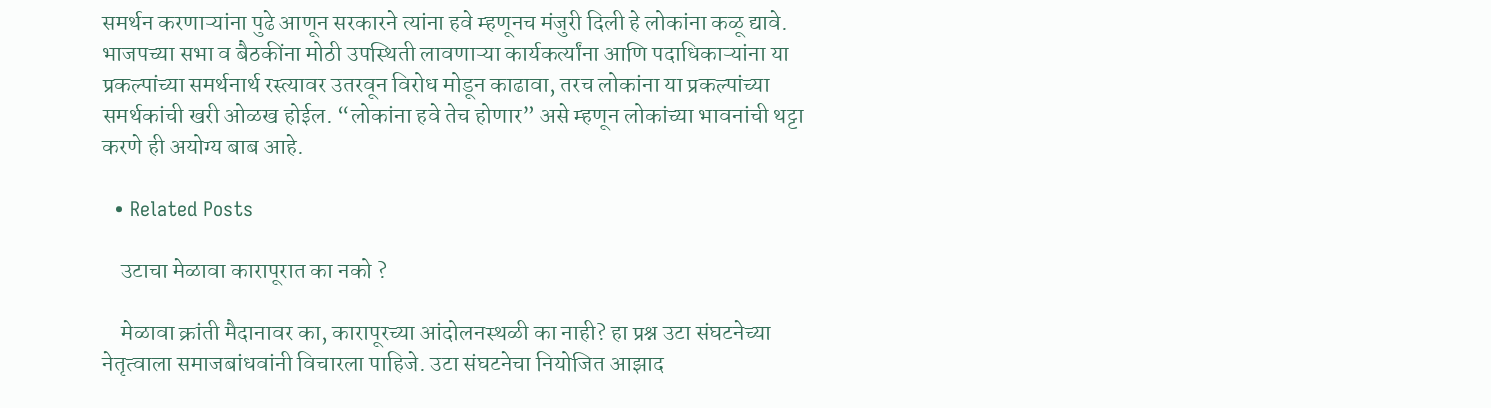समर्थन करणाऱ्यांना पुढे आणून सरकारने त्यांना हवे म्हणूनच मंजुरी दिली हे लोकांना कळू द्यावे.
भाजपच्या सभा व बैठकींना मोठी उपस्थिती लावणाऱ्या कार्यकर्त्यांना आणि पदाधिकाऱ्यांना या प्रकल्पांच्या समर्थनार्थ रस्त्यावर उतरवून विरोध मोडून काढावा, तरच लोकांना या प्रकल्पांच्या समर्थकांची खरी ओळख होईल. “लोकांना हवे तेच होणार” असे म्हणून लोकांच्या भावनांची थट्टा करणे ही अयोग्य बाब आहे.

  • Related Posts

    उटाचा मेळावा कारापूरात का नको ?

    मेळावा क्रांती मैदानावर का, कारापूरच्या आंदोलनस्थळी का नाही? हा प्रश्न उटा संघटनेच्या नेतृत्वाला समाजबांधवांनी विचारला पाहिजे. उटा संघटनेचा नियोजित आझाद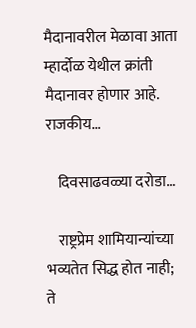मैदानावरील मेळावा आता म्हार्दोळ येथील क्रांती मैदानावर होणार आहे. राजकीय…

    दिवसाढवळ्या दरोडा…

    राष्ट्रप्रेम शामियान्यांच्या भव्यतेत सिद्ध होत नाही; ते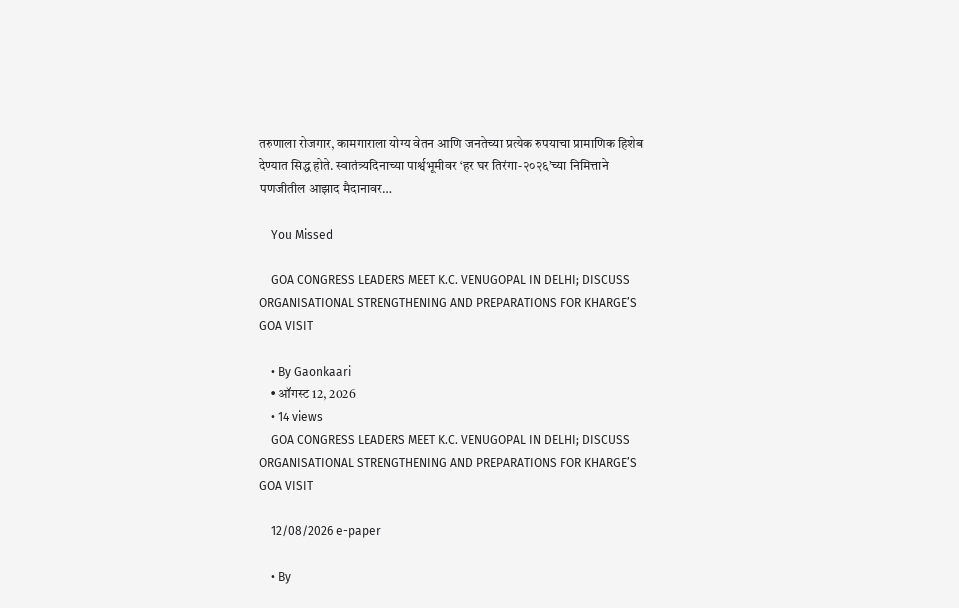तरुणाला रोजगार, कामगाराला योग्य वेतन आणि जनतेच्या प्रत्येक रुपयाचा प्रामाणिक हिशेब देण्यात सिद्ध होते. स्वातंत्र्यदिनाच्या पार्श्वभूमीवर ‘हर घर तिरंगा-२०२६’च्या निमित्ताने पणजीतील आझाद मैदानावर…

    You Missed

    GOA CONGRESS LEADERS MEET K.C. VENUGOPAL IN DELHI; DISCUSS ORGANISATIONAL STRENGTHENING AND PREPARATIONS FOR KHARGE’S GOA VISIT

    • By Gaonkaari
    • ऑगस्ट 12, 2026
    • 14 views
    GOA CONGRESS LEADERS MEET K.C. VENUGOPAL IN DELHI; DISCUSS ORGANISATIONAL STRENGTHENING AND PREPARATIONS FOR KHARGE’S GOA VISIT

    12/08/2026 e-paper

    • By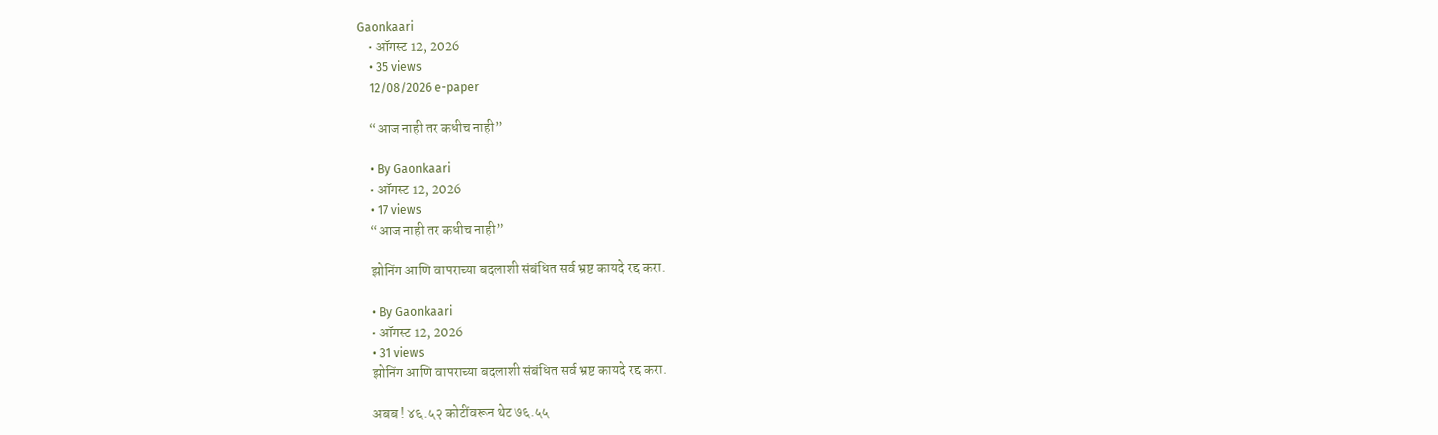Gaonkaari
    • ऑगस्ट 12, 2026
    • 35 views
    12/08/2026 e-paper

    “आज नाही तर कधीच नाही”

    • By Gaonkaari
    • ऑगस्ट 12, 2026
    • 17 views
    “आज नाही तर कधीच नाही”

    झोनिंग आणि वापराच्या बदलाशी संबंधित सर्व भ्रष्ट कायदे रद्द करा.

    • By Gaonkaari
    • ऑगस्ट 12, 2026
    • 31 views
    झोनिंग आणि वापराच्या बदलाशी संबंधित सर्व भ्रष्ट कायदे रद्द करा.

    अबब ! ४६.५२ कोटींवरून थेट ७६.५५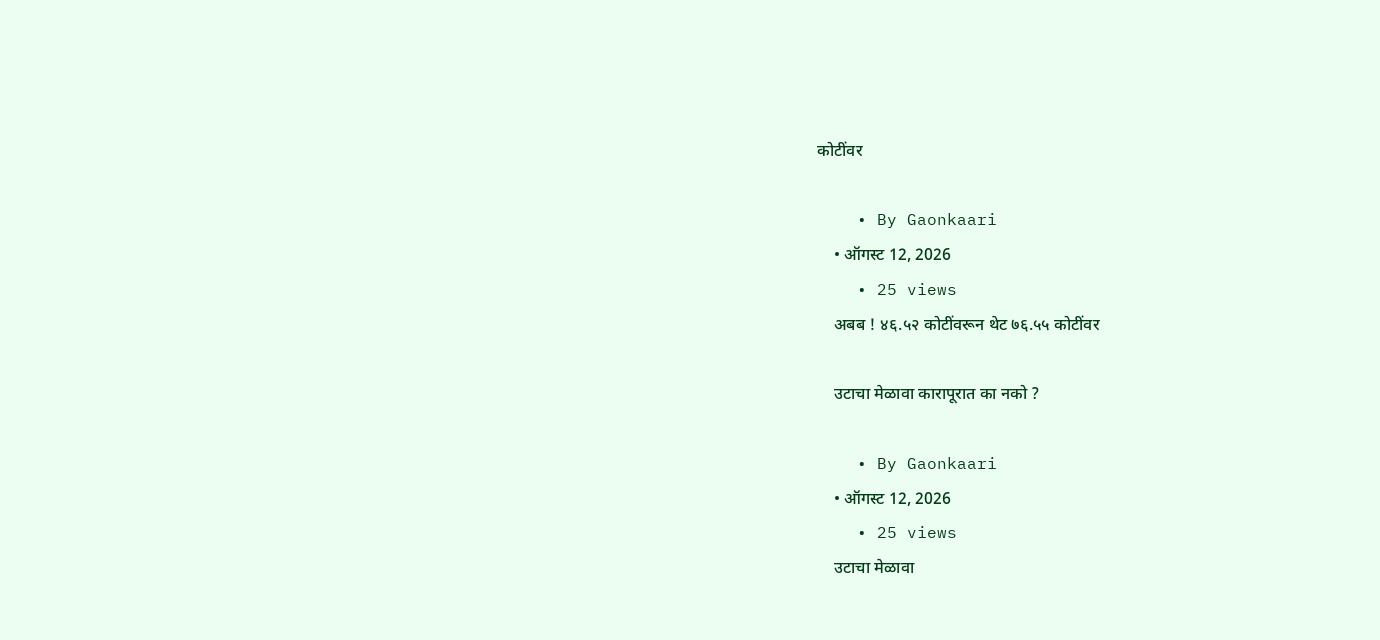कोटींवर

    • By Gaonkaari
    • ऑगस्ट 12, 2026
    • 25 views
    अबब ! ४६.५२ कोटींवरून थेट ७६.५५ कोटींवर

    उटाचा मेळावा कारापूरात का नको ?

    • By Gaonkaari
    • ऑगस्ट 12, 2026
    • 25 views
    उटाचा मेळावा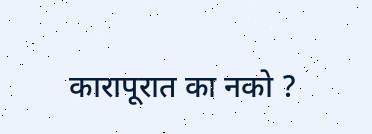कारापूरात का नको ?